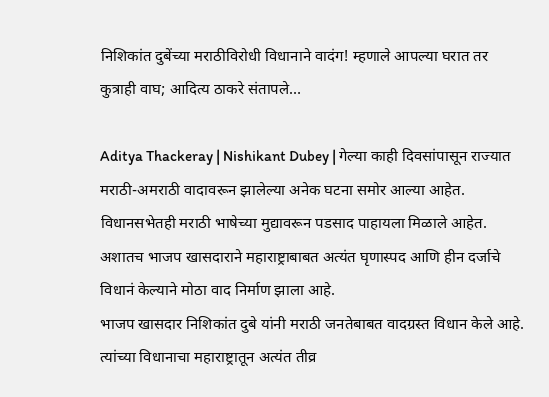निशिकांत दुबेंच्या मराठीविरोधी विधानाने वादंग! म्हणाले आपल्या घरात तर कुत्राही वाघ; आदित्य ठाकरे संतापले…

Aditya Thackeray | Nishikant Dubey | गेल्या काही दिवसांपासून राज्यात मराठी-अमराठी वादावरून झालेल्या अनेक घटना समोर आल्या आहेत. विधानसभेतही मराठी भाषेच्या मुद्यावरून पडसाद पाहायला मिळाले आहेत. अशातच भाजप खासदाराने महाराष्ट्राबाबत अत्यंत घृणास्पद आणि हीन दर्जाचे विधानं केल्याने मोठा वाद निर्माण झाला आहे.
भाजप खासदार निशिकांत दुबे यांनी मराठी जनतेबाबत वादग्रस्त विधान केले आहे. त्यांच्या विधानाचा महाराष्ट्रातून अत्यंत तीव्र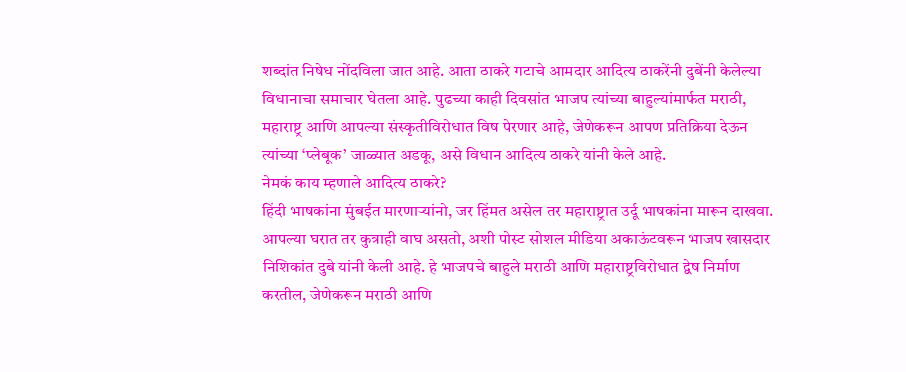शब्दांत निषेध नोंदविला जात आहे. आता ठाकरे गटाचे आमदार आदित्य ठाकरेंनी दुबेंनी केलेल्या विधानाचा समाचार घेतला आहे. पुढच्या काही दिवसांत भाजप त्यांच्या बाहुल्यांमार्फत मराठी, महाराष्ट्र आणि आपल्या संस्कृतीविरोधात विष पेरणार आहे, जेणेकरून आपण प्रतिक्रिया देऊन त्यांच्या ‘प्लेबूक’ जाळ्यात अडकू, असे विधान आदित्य ठाकरे यांनी केले आहे.
नेमकं काय म्हणाले आदित्य ठाकरे?
हिंदी भाषकांना मुंबईत मारणाऱ्यांनो, जर हिंमत असेल तर महाराष्ट्रात उर्दू भाषकांना मारून दाखवा. आपल्या घरात तर कुत्राही वाघ असतो, अशी पोस्ट सोशल मीडिया अकाऊंटवरून भाजप खासदार निशिकांत दुबे यांनी केली आहे. हे भाजपचे बाहुले मराठी आणि महाराष्ट्रविरोधात द्वेष निर्माण करतील, जेणेकरून मराठी आणि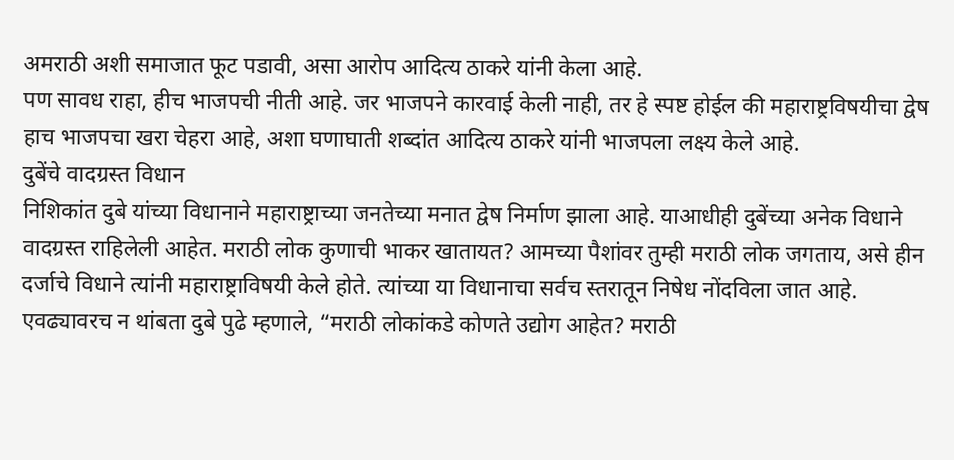अमराठी अशी समाजात फूट पडावी, असा आरोप आदित्य ठाकरे यांनी केला आहे.
पण सावध राहा, हीच भाजपची नीती आहे. जर भाजपने कारवाई केली नाही, तर हे स्पष्ट होईल की महाराष्ट्रविषयीचा द्वेष हाच भाजपचा खरा चेहरा आहे, अशा घणाघाती शब्दांत आदित्य ठाकरे यांनी भाजपला लक्ष्य केले आहे.
दुबेंचे वादग्रस्त विधान
निशिकांत दुबे यांच्या विधानाने महाराष्ट्राच्या जनतेच्या मनात द्वेष निर्माण झाला आहे. याआधीही दुबेंच्या अनेक विधाने वादग्रस्त राहिलेली आहेत. मराठी लोक कुणाची भाकर खातायत? आमच्या पैशांवर तुम्ही मराठी लोक जगताय, असे हीन दर्जाचे विधाने त्यांनी महाराष्ट्राविषयी केले होते. त्यांच्या या विधानाचा सर्वच स्तरातून निषेध नोंदविला जात आहे. एवढ्यावरच न थांबता दुबे पुढे म्हणाले, “मराठी लोकांकडे कोणते उद्योग आहेत? मराठी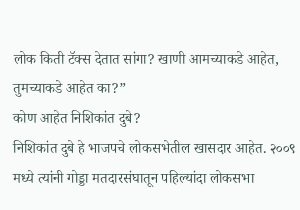लोक किती टॅक्स देतात सांगा? खाणी आमच्याकडे आहेत, तुमच्याकडे आहेत का?”
कोण आहेत निशिकांत दुबे?
निशिकांत दुबे हे भाजपचे लोकसभेतील खासदार आहेत. २००९ मध्ये त्यांनी गोड्डा मतदारसंघातून पहिल्यांदा लोकसभा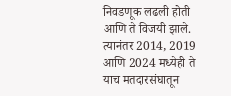निवडणूक लढली होती आणि ते विजयी झाले. त्यानंतर 2014, 2019 आणि 2024 मध्येही ते याच मतदारसंघातून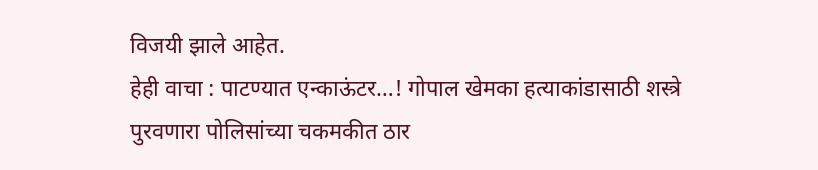विजयी झाले आहेत.
हेही वाचा : पाटण्यात एन्काऊंटर…! गोपाल खेमका हत्याकांडासाठी शस्त्रे पुरवणारा पोलिसांच्या चकमकीत ठार